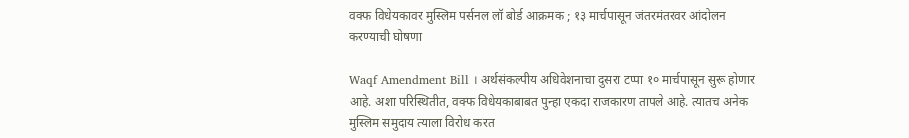वक्फ विधेयकावर मुस्लिम पर्सनल लॉ बोर्ड आक्रमक ; १३ मार्चपासून जंतरमंतरवर आंदोलन करण्याची घोषणा

Waqf Amendment Bill । अर्थसंकल्पीय अधिवेशनाचा दुसरा टप्पा १० मार्चपासून सुरू होणार आहे. अशा परिस्थितीत, वक्फ विधेयकाबाबत पुन्हा एकदा राजकारण तापले आहे. त्यातच अनेक मुस्लिम समुदाय त्याला विरोध करत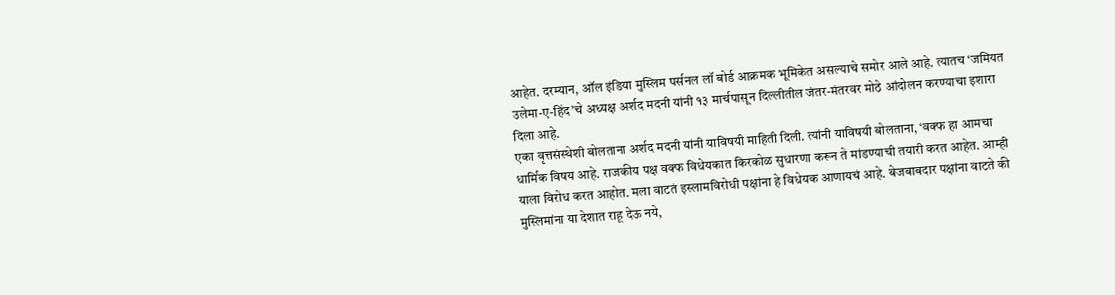आहेत. दरम्यान, ऑल इंडिया मुस्लिम पर्सनल लॉ बोर्ड आक्रमक भूमिकेत असल्याचे समोर आले आहे. त्यातच ‘जमियत उलेमा-ए-हिंद’चे अध्यक्ष अर्शद मदनी यांनी १३ मार्चपासून दिल्लीतील जंतर-मंतरवर मोठे आंदोलन करण्याचा इशारा दिला आहे.
एका वृत्तसंस्थेशी बोलताना अर्शद मदनी यांनी याविषयी माहिती दिली. त्यांनी याविषयी बोलताना, ‘वक्फ हा आमचा धार्मिक विषय आहे. राजकीय पक्ष वक्फ विधेयकात किरकोळ सुधारणा करून ते मांडण्याची तयारी करत आहेत. आम्ही याला विरोध करत आहोत. मला वाटतं इस्लामविरोधी पक्षांना हे विधेयक आणायचं आहे. बेजबाबदार पक्षांना वाटते की मुस्लिमांना या देशात राहू देऊ नये,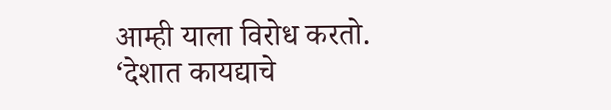आम्ही याला विरोध करतो.
‘देशात कायद्याचे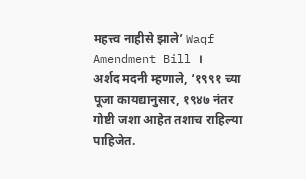महत्त्व नाहीसे झाले’ Waqf Amendment Bill ।
अर्शद मदनी म्हणाले, ‘१९९१ च्या पूजा कायद्यानुसार, १९४७ नंतर गोष्टी जशा आहेत तशाच राहिल्या पाहिजेत.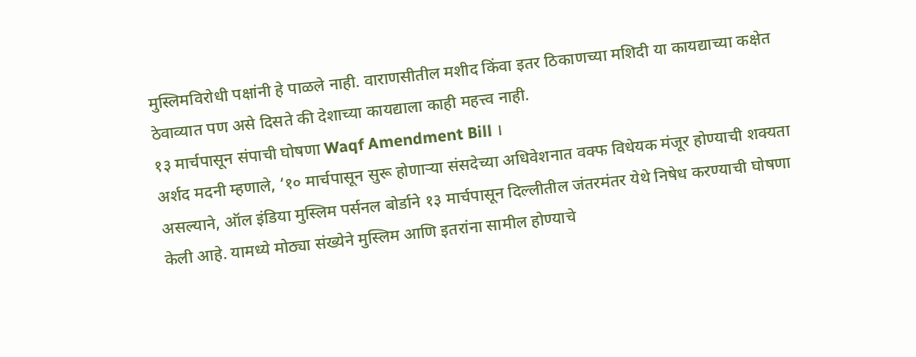मुस्लिमविरोधी पक्षांनी हे पाळले नाही. वाराणसीतील मशीद किंवा इतर ठिकाणच्या मशिदी या कायद्याच्या कक्षेत ठेवाव्यात पण असे दिसते की देशाच्या कायद्याला काही महत्त्व नाही.
१३ मार्चपासून संपाची घोषणा Waqf Amendment Bill ।
अर्शद मदनी म्हणाले, ‘१० मार्चपासून सुरू होणाऱ्या संसदेच्या अधिवेशनात वक्फ विधेयक मंजूर होण्याची शक्यता असल्याने, ऑल इंडिया मुस्लिम पर्सनल बोर्डाने १३ मार्चपासून दिल्लीतील जंतरमंतर येथे निषेध करण्याची घोषणा केली आहे. यामध्ये मोठ्या संख्येने मुस्लिम आणि इतरांना सामील होण्याचे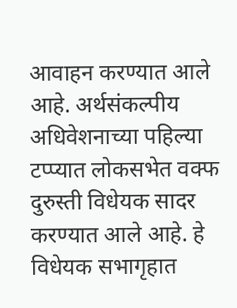आवाहन करण्यात आले आहे. अर्थसंकल्पीय अधिवेशनाच्या पहिल्या टप्प्यात लोकसभेत वक्फ दुरुस्ती विधेयक सादर करण्यात आले आहे. हे विधेयक सभागृहात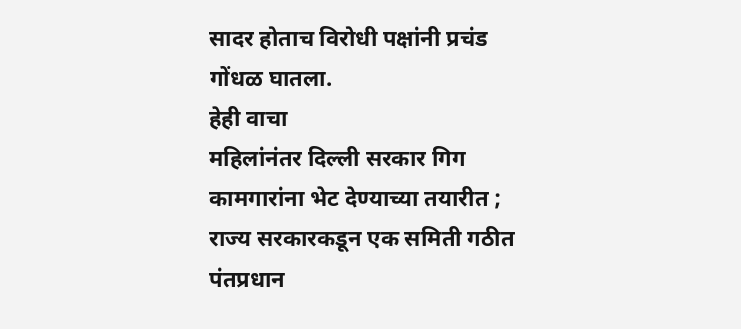सादर होताच विरोधी पक्षांनी प्रचंड गोंधळ घातला.
हेही वाचा
महिलांनंतर दिल्ली सरकार गिग कामगारांना भेट देण्याच्या तयारीत ; राज्य सरकारकडून एक समिती गठीत
पंतप्रधान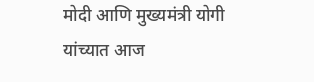मोदी आणि मुख्यमंत्री योगी यांच्यात आज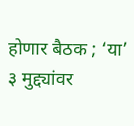होणार बैठक ; ‘या’ ३ मुद्द्यांवर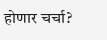होणार चर्चा?